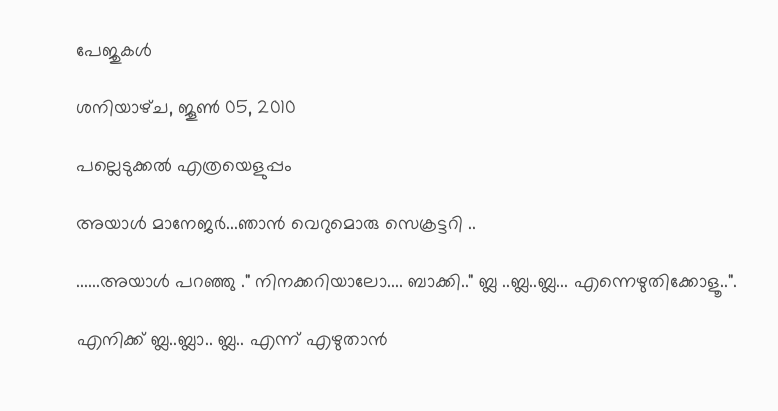പേജുകള്‍‌

ശനിയാഴ്‌ച, ജൂൺ 05, 2010

പല്ലെടുക്കൽ എത്രയെളുപ്പം

അയാൾ മാനേജർ...ഞാൻ വെറുമൊരു സെക്രട്ടറി ..

......അയാൾ പറഞ്ഞു ." നിനക്കറിയാലോ.... ബാക്കി.." ബ്ല ..ബ്ല..ബ്ല... എന്നെഴുതിക്കോളൂ..".

എനിക്ക്‌ ബ്ല..ബ്ലാ.. ബ്ല.. എന്ന് എഴുതാൻ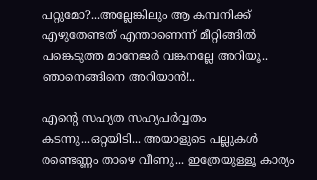പറ്റുമോ?...അല്ലേങ്കിലും ആ കമ്പനിക്ക്‌ എഴുതേണ്ടത്‌ എന്താണെന്ന് മീറ്റിങ്ങിൽ പങ്കെടുത്ത മാനേജർ വങ്കനല്ലേ അറിയൂ.. ഞാനെങ്ങിനെ അറിയാൻ!..

എന്റെ സഹ്യത സഹ്യപർവ്വതം കടന്നു...ഒറ്റയിടി... അയാളുടെ പല്ലുകൾ രണ്ടെണ്ണം താഴെ വീണു... ഇത്രേയുള്ളൂ കാര്യം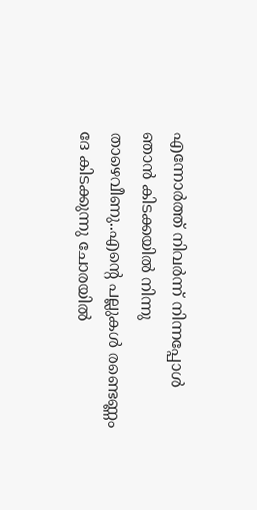എന്നോർത്ത്‌ നിവർന്ന് നിന്നപ്പോൾ ഞാൻ കിടക്കയിൽ നിന്നു താഴെവീണു..എന്റെ പല്ലുകൾ രണ്ടെണ്ണം ദേ കിടക്കുന്നു ചോരയിൽ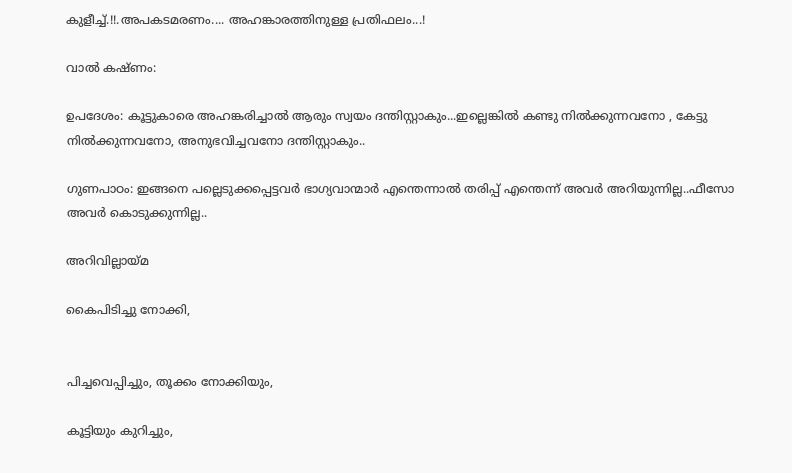കുളീച്ച്‌.!!.അപകടമരണം.... അഹങ്കാരത്തിനുള്ള പ്രതിഫലം...!

വാൽ കഷ്ണം:

ഉപദേശം: കൂട്ടുകാരെ അഹങ്കരിച്ചാൽ ആരും സ്വയം ദന്തിസ്റ്റാകും...ഇല്ലെങ്കിൽ കണ്ടു നിൽക്കുന്നവനോ , കേട്ടു നിൽക്കുന്നവനോ, അനുഭവിച്ചവനോ ദന്തിസ്റ്റാകും..

ഗുണപാഠം: ഇങ്ങനെ പല്ലെടുക്കപ്പെട്ടവർ ഭാഗ്യവാന്മാർ എന്തെന്നാൽ തരിപ്പ്‌ എന്തെന്ന് അവർ അറിയുന്നില്ല..ഫീസോ അവർ കൊടുക്കുന്നില്ല..

അറിവില്ലായ്മ

കൈപിടിച്ചു നോക്കി,


പിച്ചവെപ്പിച്ചും, തൂക്കം നോക്കിയും,

കൂട്ടിയും കുറിച്ചും,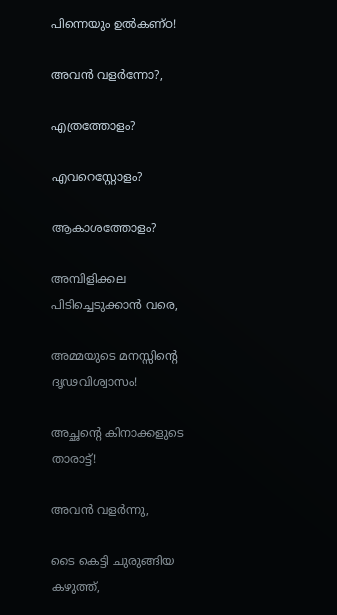പിന്നെയും ഉൽകണ്ഠ!

അവൻ വളർന്നോ?,

എത്രത്തോളം?

എവറെസ്റ്റോളം?

ആകാശത്തോളം?

അമ്പിളിക്കല പിടിച്ചെടുക്കാൻ വരെ,

അമ്മയുടെ മനസ്സിന്റെ ദൃഢവിശ്വാസം!

അച്ഛന്റെ കിനാക്കളുടെ താരാട്ട്‌!

അവൻ വളർന്നു,

ടൈ കെട്ടി ചുരുങ്ങിയ കഴുത്ത്‌,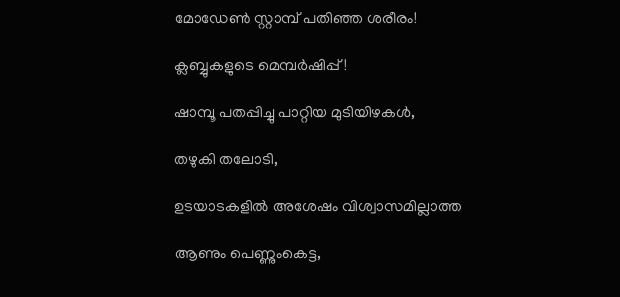മോഡേൺ സ്റ്റാമ്പ്‌ പതിഞ്ഞ ശരീരം!

ക്ലബ്ബുകളുടെ മെമ്പർഷിപ്പ്‌!

ഷാമ്പൂ പതപ്പിച്ചു പാറ്റിയ മുടിയിഴകൾ,

തഴുകി തലോടി,

ഉടയാടകളിൽ അശേഷം വിശ്വാസമില്ലാത്ത

ആണും പെണ്ണുംകെട്ട,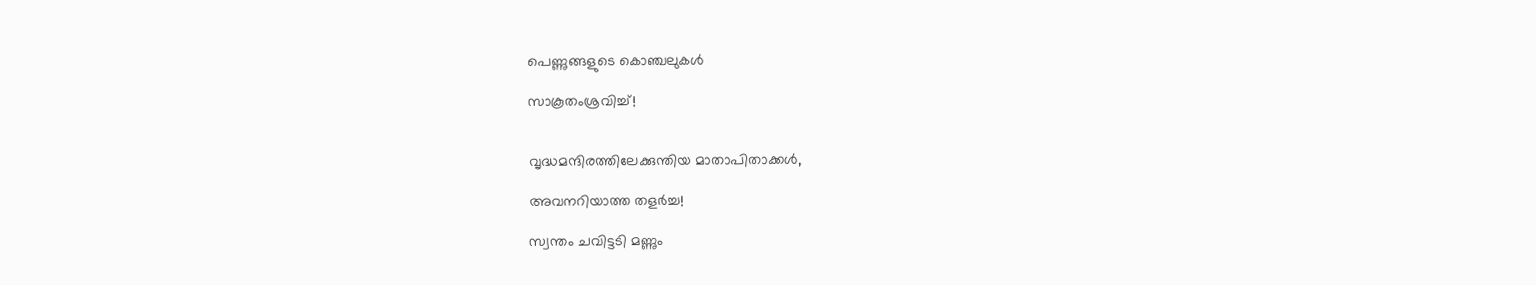പെണ്ണുങ്ങളുടെ കൊഞ്ചലുകൾ

സാകൂതംശ്രവിച്ച്‌!


വൃദ്ധമന്ദിരത്തിലേക്കുന്തിയ മാതാപിതാക്കൾ,

അവനറിയാത്ത തളർച്ച!

സ്വന്തം ചവിട്ടടി മണ്ണും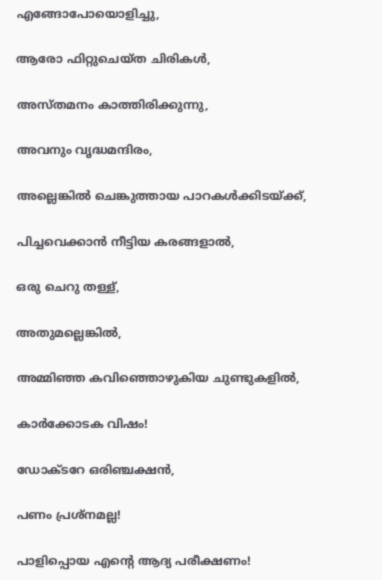എങ്ങോപോയൊളിച്ചു,

ആരോ ഫിറ്റുചെയ്ത ചിരികൾ,

അസ്തമനം കാത്തിരിക്കുന്നു,

അവനും വൃദ്ധമന്ദിരം,

അല്ലെങ്കിൽ ചെങ്കുത്തായ പാറകൾക്കിടയ്ക്ക്‌,

പിച്ചവെക്കാൻ നീട്ടിയ കരങ്ങളാൽ,

ഒരു ചെറു തള്ള്‌,

അതുമല്ലെങ്കിൽ,

അമ്മിഞ്ഞ കവിഞ്ഞൊഴുകിയ ചുണ്ടുകളിൽ,

കാർക്കോടക വിഷം!

ഡോക്ടറേ ഒരിഞ്ചക്ഷൻ,

പണം പ്രശ്നമല്ല!

പാളിപ്പൊയ എന്റെ ആദ്യ പരീക്ഷണം!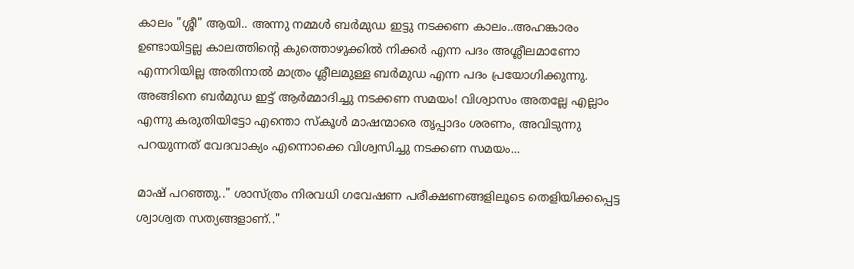കാലം "ശ്ശീ" ആയി.. അന്നു നമ്മൾ ബർമുഡ ഇട്ടു നടക്കണ കാലം..അഹങ്കാരം ഉണ്ടായിട്ടല്ല കാലത്തിന്റെ കുത്തൊഴുക്കിൽ നിക്കർ എന്ന പദം അശ്ലീലമാണോ എന്നറിയില്ല അതിനാൽ മാത്രം ശ്ലീലമുള്ള ബർമുഡ എന്ന പദം പ്രയോഗിക്കുന്നു. അങ്ങിനെ ബർമുഡ ഇട്ട്‌ ആർമ്മാദിച്ചു നടക്കണ സമയം! വിശ്വാസം അതല്ലേ എല്ലാം എന്നു കരുതിയിട്ടോ എന്തൊ സ്കൂൾ മാഷന്മാരെ തൃപ്പാദം ശരണം, അവിടുന്നു പറയുന്നത്‌ വേദവാക്യം എന്നൊക്കെ വിശ്വസിച്ചു നടക്കണ സമയം...

മാഷ്‌ പറഞ്ഞു.." ശാസ്ത്രം നിരവധി ഗവേഷണ പരീക്ഷണങ്ങളിലൂടെ തെളിയിക്കപ്പെട്ട ശ്വാശ്വത സത്യങ്ങളാണ്‌.."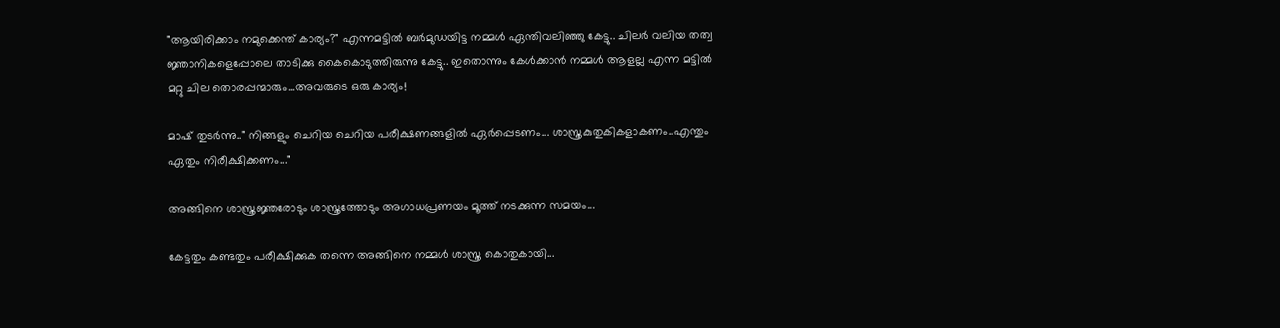"ആയിരിക്കാം നമുക്കെന്ത്‌ കാര്യം?" എന്നമട്ടിൽ ബർമുഡയിട്ട നമ്മൾ ഏന്തിവലിഞ്ഞു കേട്ടു.. ചിലർ വലിയ തത്വ ജ്ഞാനികളെപ്പോലെ താടിക്കു കൈകൊടുത്തിരുന്നു കേട്ടു.. ഇതൊന്നും കേൾക്കാൻ നമ്മൾ ആളല്ല എന്ന മട്ടിൽ മറ്റു ചില തൊരപ്പന്മാരും...അവരുടെ ഒരു കാര്യം!

മാഷ്‌ തുടർന്നു.." നിങ്ങളും ചെറിയ ചെറിയ പരീക്ഷണങ്ങളിൽ ഏർപ്പെടണം... ശാസ്ത്രകുതുകികളാകണം..എന്തും ഏതും നിരീക്ഷിക്കണം..."

അങ്ങിനെ ശാസ്ത്രജ്ഞരോടും ശാസ്ത്രത്തോടും അഗാധപ്രണയം മൂത്ത്‌ നടക്കുന്ന സമയം...

കേട്ടതും കണ്ടതും പരീക്ഷിക്കുക തന്നെ അങ്ങിനെ നമ്മൾ ശാസ്ത്ര കൊതുകായി...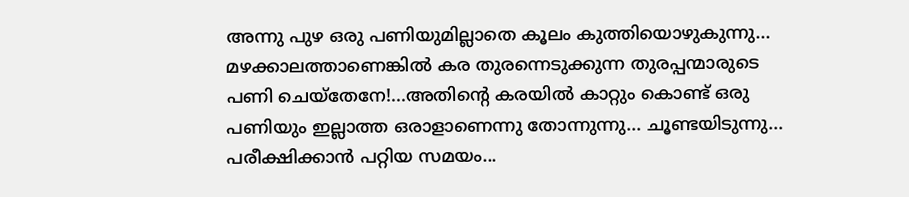അന്നു പുഴ ഒരു പണിയുമില്ലാതെ കൂലം കുത്തിയൊഴുകുന്നു... മഴക്കാലത്താണെങ്കിൽ കര തുരന്നെടുക്കുന്ന തുരപ്പന്മാരുടെ പണി ചെയ്തേനേ!...അതിന്റെ കരയിൽ കാറ്റും കൊണ്ട്‌ ഒരു പണിയും ഇല്ലാത്ത ഒരാളാണെന്നു തോന്നുന്നു... ചൂണ്ടയിടുന്നു... പരീക്ഷിക്കാൻ പറ്റിയ സമയം...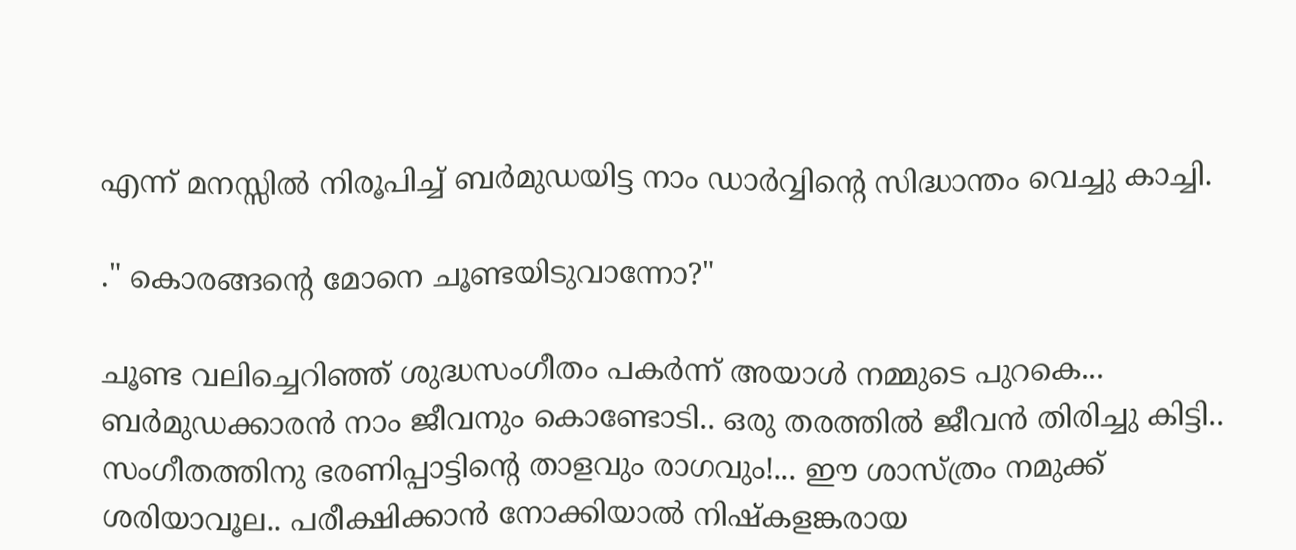എന്ന് മനസ്സിൽ നിരൂപിച്ച്‌ ബർമുഡയിട്ട നാം ഡാർവ്വിന്റെ സിദ്ധാന്തം വെച്ചു കാച്ചി.

." കൊരങ്ങന്റെ മോനെ ചൂണ്ടയിടുവാന്നോ?"

ചൂണ്ട വലിച്ചെറിഞ്ഞ്‌ ശുദ്ധസംഗീതം പകർന്ന് അയാൾ നമ്മുടെ പുറകെ... ബർമുഡക്കാരൻ നാം ജീവനും കൊണ്ടോടി.. ഒരു തരത്തിൽ ജീവൻ തിരിച്ചു കിട്ടി.. സംഗീതത്തിനു ഭരണിപ്പാട്ടിന്റെ താളവും രാഗവും!... ഈ ശാസ്ത്രം നമുക്ക്‌ ശരിയാവൂല.. പരീക്ഷിക്കാൻ നോക്കിയാൽ നിഷ്കളങ്കരായ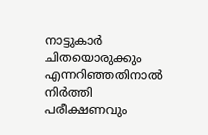നാട്ടുകാർ ചിതയൊരുക്കും എന്നറിഞ്ഞതിനാൽ നിർത്തി പരീക്ഷണവും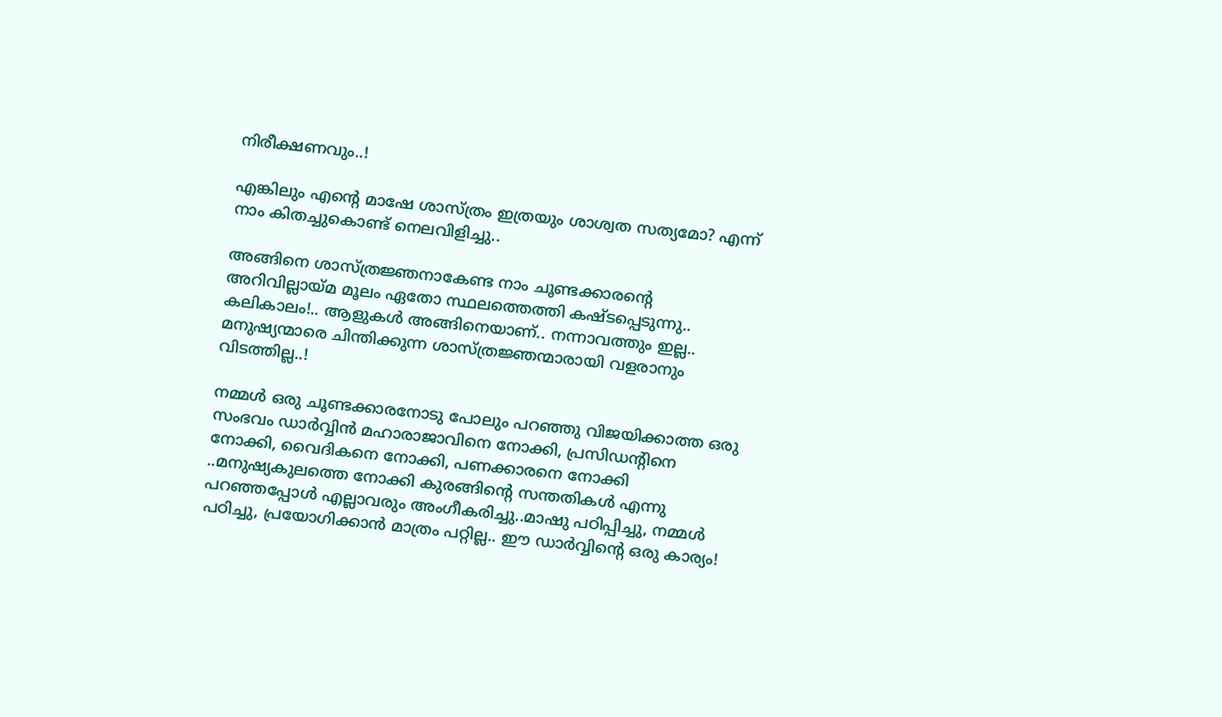നിരീക്ഷണവും..!

എങ്കിലും എന്റെ മാഷേ ശാസ്ത്രം ഇത്രയും ശാശ്വത സത്യമോ? എന്ന് നാം കിതച്ചുകൊണ്ട്‌ നെലവിളിച്ചു..

അങ്ങിനെ ശാസ്ത്രജ്ഞനാകേണ്ട നാം ചൂണ്ടക്കാരന്റെ അറിവില്ലായ്മ മൂലം ഏതോ സ്ഥലത്തെത്തി കഷ്ടപ്പെടുന്നു.. കലികാലം!.. ആളുകൾ അങ്ങിനെയാണ്‌.. നന്നാവത്തും ഇല്ല.. മനുഷ്യന്മാരെ ചിന്തിക്കുന്ന ശാസ്ത്രജ്ഞന്മാരായി വളരാനും വിടത്തില്ല..!

നമ്മൾ ഒരു ചൂണ്ടക്കാരനോടു പോലും പറഞ്ഞു വിജയിക്കാത്ത ഒരു സംഭവം ഡാർവ്വിൻ മഹാരാജാവിനെ നോക്കി, പ്രസിഡന്റിനെ നോക്കി, വൈദികനെ നോക്കി, പണക്കാരനെ നോക്കി ..മനുഷ്യകുലത്തെ നോക്കി കുരങ്ങിന്റെ സന്തതികൾ എന്നു പറഞ്ഞപ്പോൾ എല്ലാവരും അംഗീകരിച്ചു..മാഷു പഠിപ്പിച്ചു, നമ്മൾ പഠിച്ചു, പ്രയോഗിക്കാൻ മാത്രം പറ്റില്ല.. ഈ ഡാർവ്വിന്റെ ഒരു കാര്യം!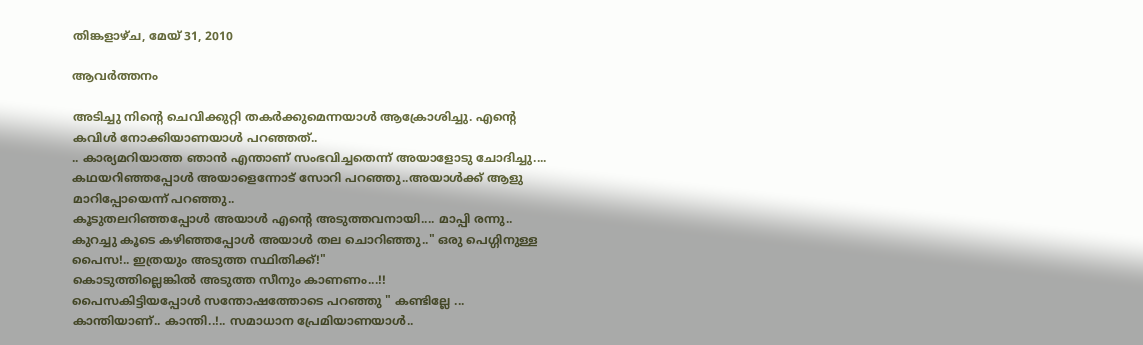തിങ്കളാഴ്‌ച, മേയ് 31, 2010

ആവർത്തനം

അടിച്ചു നിന്റെ ചെവിക്കുറ്റി തകർക്കുമെന്നയാൾ ആക്രോശിച്ചു. എന്റെ കവിൾ നോക്കിയാണയാൾ പറഞ്ഞത്‌..
.. കാര്യമറിയാത്ത ഞാൻ എന്താണ്‌ സംഭവിച്ചതെന്ന് അയാളോടു ചോദിച്ചു....
കഥയറിഞ്ഞപ്പോൾ അയാളെന്നോട്‌ സോറി പറഞ്ഞു..അയാൾക്ക്‌ ആളു മാറിപ്പോയെന്ന് പറഞ്ഞു..
കൂടുതലറിഞ്ഞപ്പോൾ അയാൾ എന്റെ അടുത്തവനായി.... മാപ്പി രന്നു..
കുറച്ചു കൂടെ കഴിഞ്ഞപ്പോൾ അയാൾ തല ചൊറിഞ്ഞു.." ഒരു പെഗ്ഗിനുള്ള പൈസ!.. ഇത്രയും അടുത്ത സ്ഥിതിക്ക്‌!"
കൊടുത്തില്ലെങ്കിൽ അടുത്ത സീനും കാണണം...!!
പൈസകിട്ടിയപ്പോൾ സന്തോഷത്തോടെ പറഞ്ഞു " കണ്ടില്ലേ ... കാന്തിയാണ്‌.. കാന്തി..!.. സമാധാന പ്രേമിയാണയാൾ..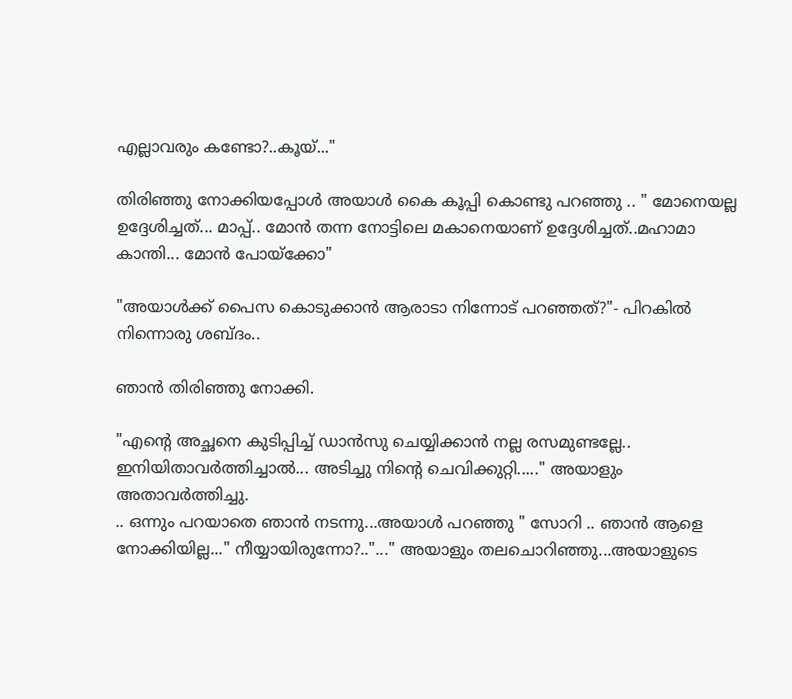എല്ലാവരും കണ്ടോ?..കൂയ്‌..."

തിരിഞ്ഞു നോക്കിയപ്പോൾ അയാൾ കൈ കൂപ്പി കൊണ്ടു പറഞ്ഞു .. " മോനെയല്ല ഉദ്ദേശിച്ചത്‌... മാപ്പ്‌.. മോൻ തന്ന നോട്ടിലെ മകാനെയാണ്‌ ഉദ്ദേശിച്ചത്‌..മഹാമാ കാന്തി... മോൻ പോയ്ക്കോ"

"അയാൾക്ക്‌ പൈസ കൊടുക്കാൻ ആരാടാ നിന്നോട്‌ പറഞ്ഞത്‌?"- പിറകിൽ നിന്നൊരു ശബ്ദം..

ഞാൻ തിരിഞ്ഞു നോക്കി.

"എന്റെ അച്ഛനെ കുടിപ്പിച്ച്‌ ഡാൻസു ചെയ്യിക്കാൻ നല്ല രസമുണ്ടല്ലേ.. ഇനിയിതാവർത്തിച്ചാൽ... അടിച്ചു നിന്റെ ചെവിക്കുറ്റി....." അയാളും അതാവർത്തിച്ചു.
.. ഒന്നും പറയാതെ ഞാൻ നടന്നു...അയാൾ പറഞ്ഞു " സോറി .. ഞാൻ ആളെ നോക്കിയില്ല..." നീയ്യായിരുന്നോ?.."..." അയാളും തലചൊറിഞ്ഞു...അയാളുടെ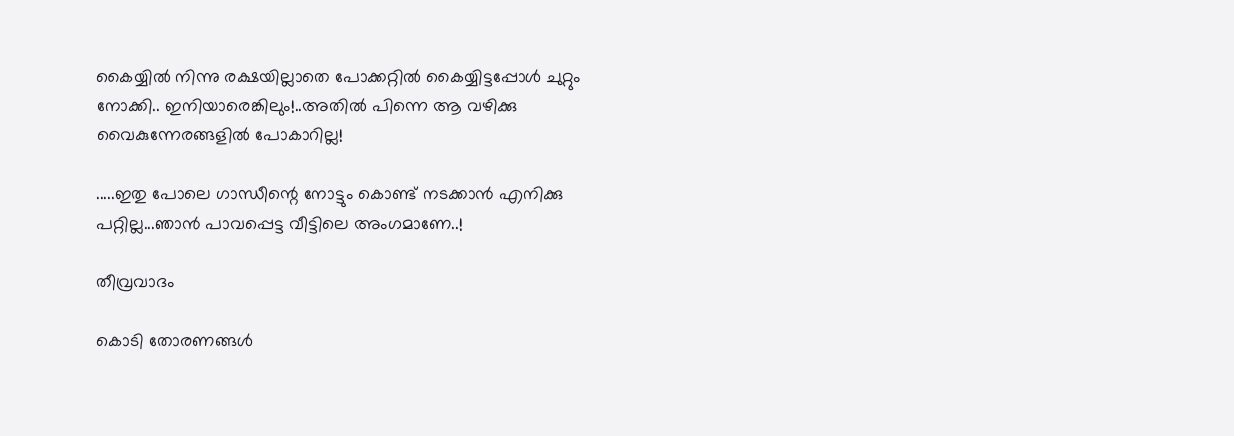കൈയ്യിൽ നിന്നു രക്ഷയില്ലാതെ പോക്കറ്റിൽ കൈയ്യിട്ടപ്പോൾ ചുറ്റും നോക്കി.. ഇനിയാരെങ്കിലും!..അതിൽ പിന്നെ ആ വഴിക്കു വൈകുന്നേരങ്ങളിൽ പോകാറില്ല!

.....ഇതു പോലെ ഗാന്ധീന്റെ നോട്ടും കൊണ്ട്‌ നടക്കാൻ എനിക്കു പറ്റില്ല...ഞാൻ പാവപ്പെട്ട വീട്ടിലെ അംഗമാണേ..!

തീവ്രവാദം

കൊടി തോരണങ്ങൾ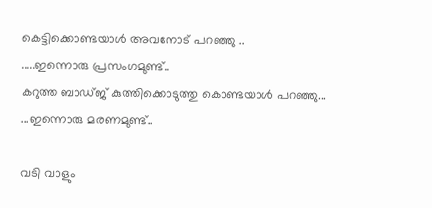കെട്ടിക്കൊണ്ടയാൾ അവനോട്‌ പറഞ്ഞു ..
.....ഇന്നൊരു പ്രസംഗമുണ്ട്‌..
കറുത്ത ബാഡ്ജ്‌ കുത്തിക്കൊടുത്തു കൊണ്ടയാൾ പറഞ്ഞു...
...ഇന്നൊരു മരണമുണ്ട്‌..

വടി വാളും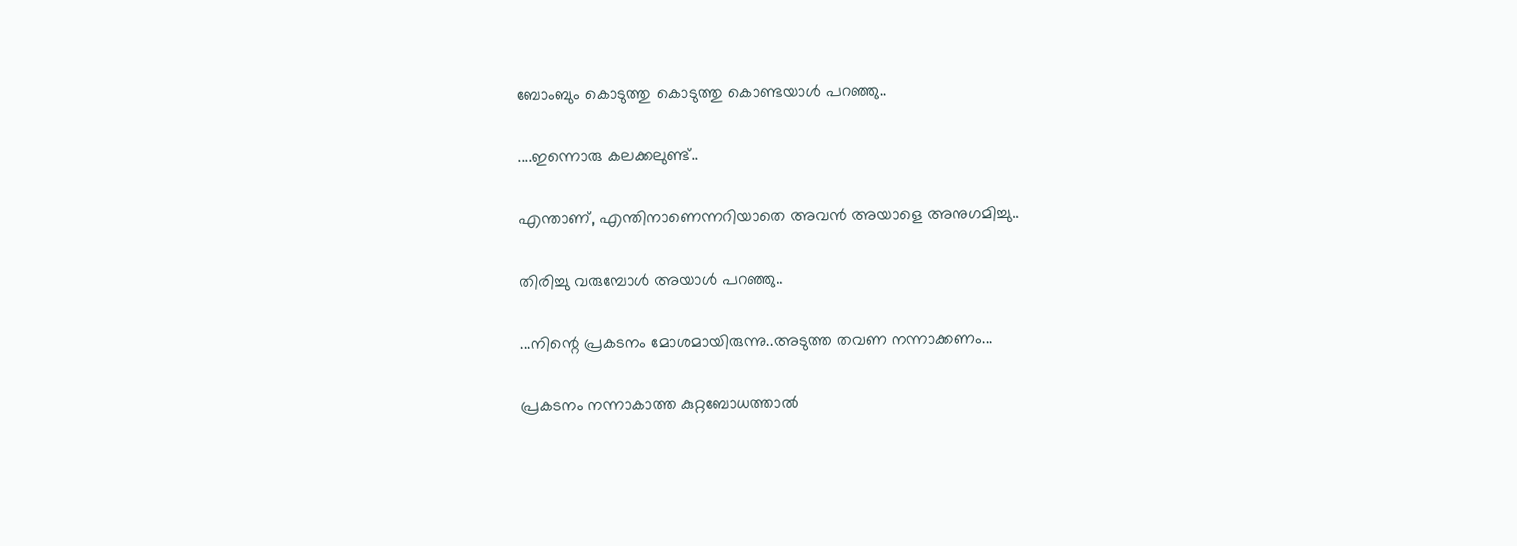ബോംബും കൊടുത്തു കൊടുത്തു കൊണ്ടയാൾ പറഞ്ഞു..

....ഇന്നൊരു കലക്കലുണ്ട്‌..

എന്താണ്‌, എന്തിനാണെന്നറിയാതെ അവൻ അയാളെ അനുഗമിച്ചു..

തിരിച്ചു വരുമ്പോൾ അയാൾ പറഞ്ഞു..

...നിന്റെ പ്രകടനം മോശമായിരുന്നു..അടുത്ത തവണ നന്നാക്കണം...

പ്രകടനം നന്നാകാത്ത കുറ്റബോധത്താൽ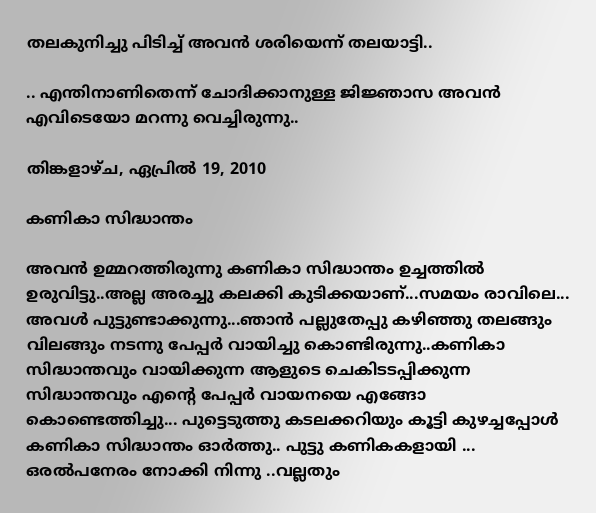തലകുനിച്ചു പിടിച്ച്‌ അവൻ ശരിയെന്ന് തലയാട്ടി..

.. എന്തിനാണിതെന്ന് ചോദിക്കാനുള്ള ജിജ്ഞാസ അവൻ എവിടെയോ മറന്നു വെച്ചിരുന്നു..

തിങ്കളാഴ്‌ച, ഏപ്രിൽ 19, 2010

കണികാ സിദ്ധാന്തം

അവൻ ഉമ്മറത്തിരുന്നു കണികാ സിദ്ധാന്തം ഉച്ചത്തിൽ ഉരുവിട്ടു..അല്ല അരച്ചു കലക്കി കുടിക്കയാണ്‌...സമയം രാവിലെ... അവൾ പുട്ടുണ്ടാക്കുന്നു...ഞാൻ പല്ലുതേപ്പു കഴിഞ്ഞു തലങ്ങും വിലങ്ങും നടന്നു പേപ്പർ വായിച്ചു കൊണ്ടിരുന്നു..കണികാ സിദ്ധാന്തവും വായിക്കുന്ന ആളുടെ ചെകിടടപ്പിക്കുന്ന സിദ്ധാന്തവും എന്റെ പേപ്പർ വായനയെ എങ്ങോ കൊണ്ടെത്തിച്ചു... പുട്ടെടുത്തു കടലക്കറിയും കൂട്ടി കുഴച്ചപ്പോൾ കണികാ സിദ്ധാന്തം ഓർത്തു.. പുട്ടു കണികകളായി ... ഒരൽപനേരം നോക്കി നിന്നു ..വല്ലതും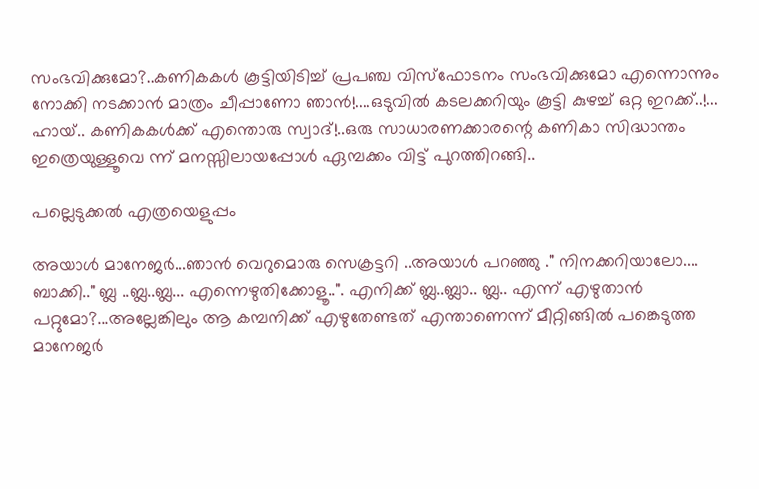സംഭവിക്കുമോ?..കണികകൾ കൂട്ടിയിടിച്ച്‌ പ്രപഞ്ച വിസ്ഫോടനം സംഭവിക്കുമോ എന്നൊന്നും നോക്കി നടക്കാൻ മാത്രം ചീപ്പാണോ ഞാൻ!....ഒടുവിൽ കടലക്കറിയും കൂട്ടി കുഴച്ച്‌ ഒറ്റ ഇറക്ക്‌..!... ഹായ്‌.. കണികകൾക്ക്‌ എന്തൊരു സ്വാദ്‌!..ഒരു സാധാരണക്കാരന്റെ കണികാ സിദ്ധാന്തം ഇത്രെയുള്ളൂവെ ന്ന് മനസ്സിലായപ്പോൾ ഏമ്പക്കം വിട്ട്‌ പുറത്തിറങ്ങി..

പല്ലെടുക്കൽ എത്രയെളുപ്പം

അയാൾ മാനേജർ...ഞാൻ വെറുമൊരു സെക്രട്ടറി ..അയാൾ പറഞ്ഞു ." നിനക്കറിയാലോ.... ബാക്കി.." ബ്ല ..ബ്ല..ബ്ല... എന്നെഴുതിക്കോളൂ..". എനിക്ക്‌ ബ്ല..ബ്ലാ.. ബ്ല.. എന്ന് എഴുതാൻ പറ്റുമോ?...അല്ലേങ്കിലും ആ കമ്പനിക്ക്‌ എഴുതേണ്ടത്‌ എന്താണെന്ന് മീറ്റിങ്ങിൽ പങ്കെടുത്ത മാനേജർ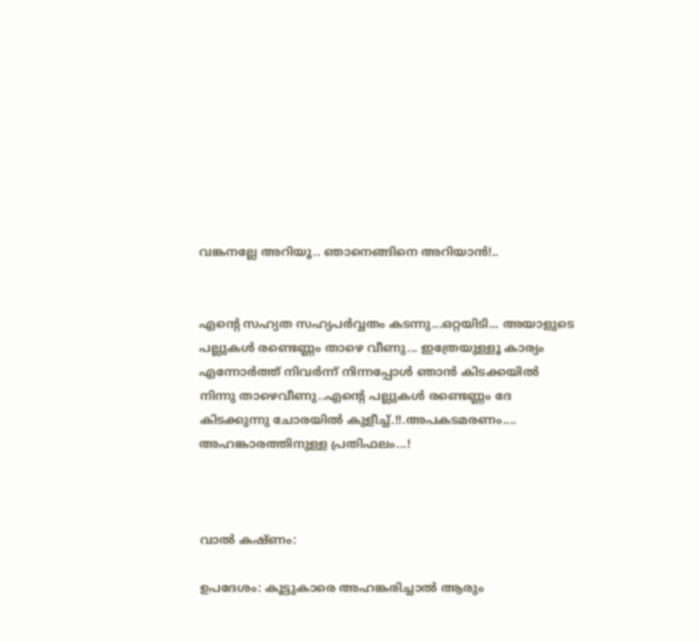വങ്കനല്ലേ അറിയൂ.. ഞാനെങ്ങിനെ അറിയാൻ!..


എന്റെ സഹ്യത സഹ്യപർവ്വതം കടന്നു...ഒറ്റയിടി... അയാളുടെ പല്ലുകൾ രണ്ടെണ്ണം താഴെ വീണു... ഇത്രേയുള്ളൂ കാര്യം എന്നോർത്ത്‌ നിവർന്ന് നിന്നപ്പോൾ ഞാൻ കിടക്കയിൽ നിന്നു താഴെവീണു..എന്റെ പല്ലുകൾ രണ്ടെണ്ണം ദേ കിടക്കുന്നു ചോരയിൽ കുളീച്ച്‌.!!.അപകടമരണം.... അഹങ്കാരത്തിനുള്ള പ്രതിഫലം...!



വാൽ കഷ്ണം:

ഉപദേശം: കൂട്ടുകാരെ അഹങ്കരിച്ചാൽ ആരും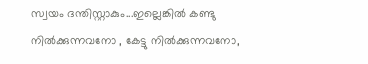സ്വയം ദന്തിസ്റ്റാകും...ഇല്ലെങ്കിൽ കണ്ടു നിൽക്കുന്നവനോ , കേട്ടു നിൽക്കുന്നവനോ,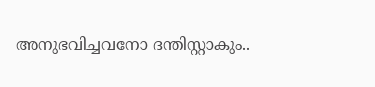അനുഭവിച്ചവനോ ദന്തിസ്റ്റാകും..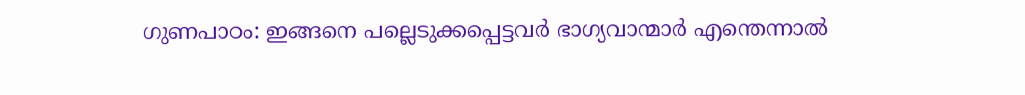ഗുണപാഠം: ഇങ്ങനെ പല്ലെടുക്കപ്പെട്ടവർ ഭാഗ്യവാന്മാർ എന്തെന്നാൽ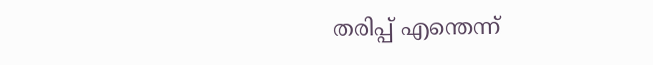തരിപ്പ്‌ എന്തെന്ന്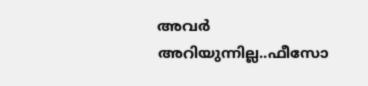അവർ അറിയുന്നില്ല..ഫീസോ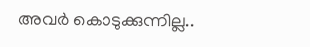അവർ കൊടുക്കുന്നില്ല..